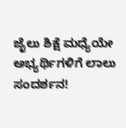ಜೈಲು ಶಿಕ್ಷೆ ಮಧ್ಯೆಯೇ ಅಭ್ಯರ್ಥಿಗಳಿಗೆ ಲಾಲು ಸಂದರ್ಶನ!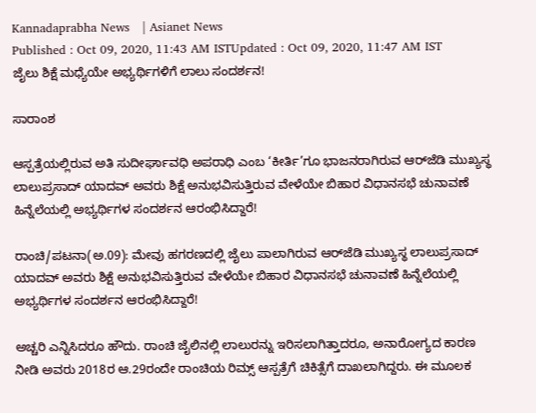Kannadaprabha News   | Asianet News
Published : Oct 09, 2020, 11:43 AM ISTUpdated : Oct 09, 2020, 11:47 AM IST
ಜೈಲು ಶಿಕ್ಷೆ ಮಧ್ಯೆಯೇ ಅಭ್ಯರ್ಥಿಗಳಿಗೆ ಲಾಲು ಸಂದರ್ಶನ!

ಸಾರಾಂಶ

ಆಸ್ಪತ್ರೆಯಲ್ಲಿರುವ ಅತಿ ಸುದೀರ್ಘಾವಧಿ ಅಪರಾಧಿ ಎಂಬ ‘ಕೀರ್ತಿ’ಗೂ ಭಾಜನರಾಗಿರುವ ಆರ್‌ಜೆಡಿ ಮುಖ್ಯಸ್ಥ ಲಾಲುಪ್ರಸಾದ್‌ ಯಾದವ್‌ ಅವರು ಶಿಕ್ಷೆ ಅನುಭವಿಸುತ್ತಿರುವ ವೇಳೆಯೇ ಬಿಹಾರ ವಿಧಾನಸಭೆ ಚುನಾವಣೆ ಹಿನ್ನೆಲೆಯಲ್ಲಿ ಅಭ್ಯರ್ಥಿಗಳ ಸಂದರ್ಶನ ಆರಂಭಿಸಿದ್ದಾರೆ!

ರಾಂಚಿ/ಪಟನಾ(ಅ.09): ಮೇವು ಹಗರಣದಲ್ಲಿ ಜೈಲು ಪಾಲಾಗಿರುವ ಆರ್‌ಜೆಡಿ ಮುಖ್ಯಸ್ಥ ಲಾಲುಪ್ರಸಾದ್‌ ಯಾದವ್‌ ಅವರು ಶಿಕ್ಷೆ ಅನುಭವಿಸುತ್ತಿರುವ ವೇಳೆಯೇ ಬಿಹಾರ ವಿಧಾನಸಭೆ ಚುನಾವಣೆ ಹಿನ್ನೆಲೆಯಲ್ಲಿ ಅಭ್ಯರ್ಥಿಗಳ ಸಂದರ್ಶನ ಆರಂಭಿಸಿದ್ದಾರೆ!

ಅಚ್ಚರಿ ಎನ್ನಿಸಿದರೂ ಹೌದು. ರಾಂಚಿ ಜೈಲಿನಲ್ಲಿ ಲಾಲುರನ್ನು ಇರಿಸಲಾಗಿತ್ತಾದರೂ, ಅನಾರೋಗ್ಯದ ಕಾರಣ ನೀಡಿ ಅವರು 2018ರ ಆ.29ರಂದೇ ರಾಂಚಿಯ ರಿಮ್ಸ್‌ ಆಸ್ಪತ್ರೆಗೆ ಚಿಕಿತ್ಸೆಗೆ ದಾಖಲಾಗಿದ್ದರು. ಈ ಮೂಲಕ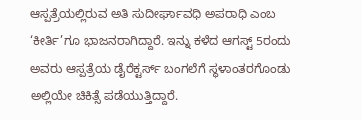ಆಸ್ಪತ್ರೆಯಲ್ಲಿರುವ ಅತಿ ಸುದೀರ್ಘಾವಧಿ ಅಪರಾಧಿ ಎಂಬ ‘ಕೀರ್ತಿ’ಗೂ ಭಾಜನರಾಗಿದ್ದಾರೆ. ಇನ್ನು ಕಳೆದ ಆಗಸ್ಟ್‌ 5ರಂದು ಅವರು ಆಸ್ಪತ್ರೆಯ ಡೈರೆಕ್ಟರ್ಸ್‌ ಬಂಗಲೆಗೆ ಸ್ಥಳಾಂತರಗೊಂಡು ಅಲ್ಲಿಯೇ ಚಿಕಿತ್ಸೆ ಪಡೆಯುತ್ತಿದ್ದಾರೆ.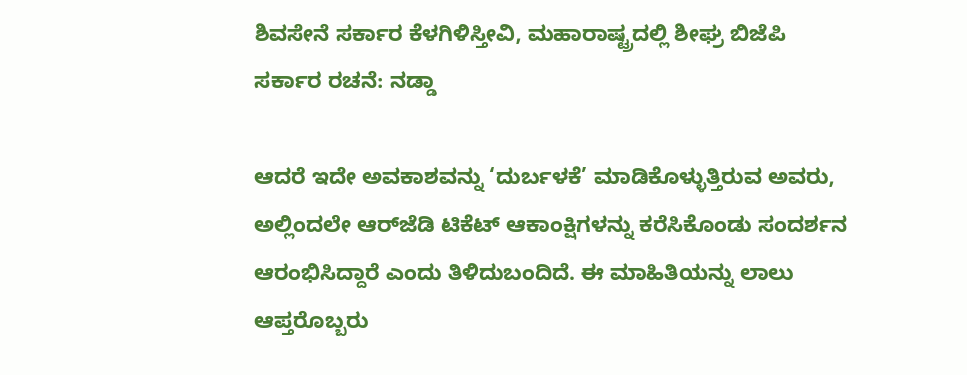ಶಿವಸೇನೆ ಸರ್ಕಾರ ಕೆಳಗಿಳಿಸ್ತೀವಿ, ಮಹಾರಾಷ್ಟ್ರದಲ್ಲಿ ಶೀಘ್ರ ಬಿಜೆಪಿ ಸರ್ಕಾರ ರಚನೆ: ನಡ್ಡಾ

ಆದರೆ ಇದೇ ಅವಕಾಶವನ್ನು ‘ದುರ್ಬಳಕೆ’ ಮಾಡಿಕೊಳ್ಳುತ್ತಿರುವ ಅವರು, ಅಲ್ಲಿಂದಲೇ ಆರ್‌ಜೆಡಿ ಟಿಕೆಟ್‌ ಆಕಾಂಕ್ಷಿಗಳನ್ನು ಕರೆಸಿಕೊಂಡು ಸಂದರ್ಶನ ಆರಂಭಿಸಿದ್ದಾರೆ ಎಂದು ತಿಳಿದುಬಂದಿದೆ. ಈ ಮಾಹಿತಿಯನ್ನು ಲಾಲು ಆಪ್ತರೊಬ್ಬರು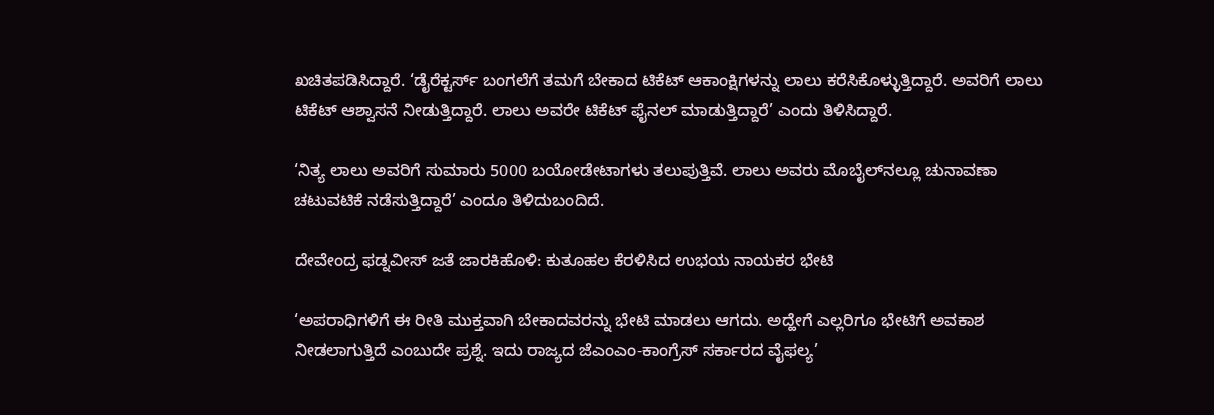ಖಚಿತಪಡಿಸಿದ್ದಾರೆ. ‘ಡೈರೆಕ್ಟರ್ಸ್‌ ಬಂಗಲೆಗೆ ತಮಗೆ ಬೇಕಾದ ಟಿಕೆಟ್‌ ಆಕಾಂಕ್ಷಿಗಳನ್ನು ಲಾಲು ಕರೆಸಿಕೊಳ್ಳುತ್ತಿದ್ದಾರೆ. ಅವರಿಗೆ ಲಾಲು ಟಿಕೆಟ್‌ ಆಶ್ವಾಸನೆ ನೀಡುತ್ತಿದ್ದಾರೆ. ಲಾಲು ಅವರೇ ಟಿಕೆಟ್‌ ಫೈನಲ್‌ ಮಾಡುತ್ತಿದ್ದಾರೆ’ ಎಂದು ತಿಳಿಸಿದ್ದಾರೆ.

‘ನಿತ್ಯ ಲಾಲು ಅವರಿಗೆ ಸುಮಾರು 5000 ಬಯೋಡೇಟಾಗಳು ತಲುಪುತ್ತಿವೆ. ಲಾಲು ಅವರು ಮೊಬೈಲ್‌ನಲ್ಲೂ ಚುನಾವಣಾ ಚಟುವಟಿಕೆ ನಡೆಸುತ್ತಿದ್ದಾರೆ’ ಎಂದೂ ತಿಳಿದುಬಂದಿದೆ.

ದೇವೇಂದ್ರ ಫಡ್ನವೀಸ್‌ ಜತೆ ಜಾರಕಿಹೊಳಿ: ಕುತೂಹಲ ಕೆರಳಿಸಿದ ಉಭಯ ನಾಯಕರ ಭೇಟಿ

‘ಅಪರಾಧಿಗಳಿಗೆ ಈ ರೀತಿ ಮುಕ್ತವಾಗಿ ಬೇಕಾದವರನ್ನು ಭೇಟಿ ಮಾಡಲು ಆಗದು. ಅದ್ಹೇಗೆ ಎಲ್ಲರಿಗೂ ಭೇಟಿಗೆ ಅವಕಾಶ ನೀಡಲಾಗುತ್ತಿದೆ ಎಂಬುದೇ ಪ್ರಶ್ನೆ. ಇದು ರಾಜ್ಯದ ಜೆಎಂಎಂ-ಕಾಂಗ್ರೆಸ್‌ ಸರ್ಕಾರದ ವೈಫಲ್ಯ’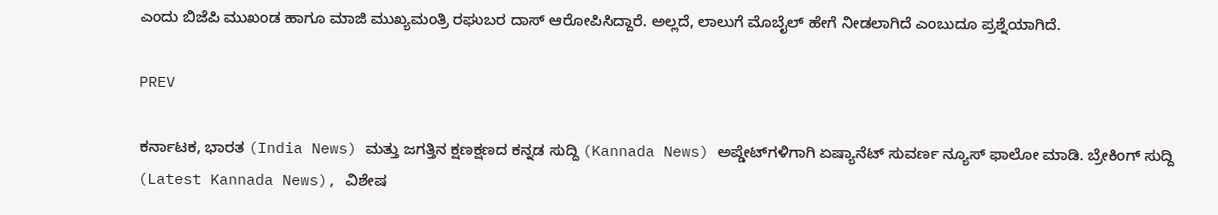ಎಂದು ಬಿಜೆಪಿ ಮುಖಂಡ ಹಾಗೂ ಮಾಜಿ ಮುಖ್ಯಮಂತ್ರಿ ರಘುಬರ ದಾಸ್‌ ಆರೋಪಿಸಿದ್ದಾರೆ. ಅಲ್ಲದೆ, ಲಾಲುಗೆ ಮೊಬೈಲ್‌ ಹೇಗೆ ನೀಡಲಾಗಿದೆ ಎಂಬುದೂ ಪ್ರಶ್ನೆಯಾಗಿದೆ.

PREV

ಕರ್ನಾಟಕ, ಭಾರತ (India News) ಮತ್ತು ಜಗತ್ತಿನ ಕ್ಷಣಕ್ಷಣದ ಕನ್ನಡ ಸುದ್ದಿ (Kannada News) ಅಪ್ಡೇಟ್‌ಗಳಿಗಾಗಿ ಏಷ್ಯಾನೆಟ್ ಸುವರ್ಣ ನ್ಯೂಸ್‌ ಫಾಲೋ ಮಾಡಿ. ಬ್ರೇಕಿಂಗ್ ಸುದ್ದಿ (Latest Kannada News), ವಿಶೇಷ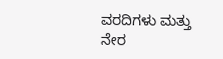ವರದಿಗಳು ಮತ್ತು ನೇರ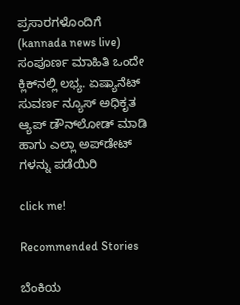ಪ್ರಸಾರಗಳೊಂದಿಗೆ (kannada news live) ಸಂಪೂರ್ಣ ಮಾಹಿತಿ ಒಂದೇ ಕ್ಲಿಕ್‌ನಲ್ಲಿ ಲಭ್ಯ. ಏಷ್ಯಾನೆಟ್ ಸುವರ್ಣ ನ್ಯೂಸ್ ಅಧಿಕೃತ ಆ್ಯಪ್ ಡೌನ್‌ಲೋಡ್ ಮಾಡಿ ಹಾಗು ಎಲ್ಲಾ ಅಪ್‌ಡೇಟ್ ಗಳನ್ನು ಪಡೆಯಿರಿ

click me!

Recommended Stories

ಬೆಂಕಿಯ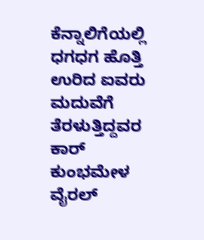ಕೆನ್ನಾಲಿಗೆಯಲ್ಲಿ ಧಗಧಗ ಹೊತ್ತಿ ಉರಿದ ಐವರು ಮದುವೆಗೆ ತೆರಳುತ್ತಿದ್ದವರ ಕಾರ್
ಕುಂಭಮೇಳ ವೈರಲ್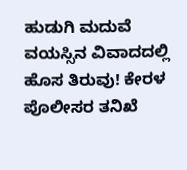ಹುಡುಗಿ ಮದುವೆ ವಯಸ್ಸಿನ ವಿವಾದದಲ್ಲಿ ಹೊಸ ತಿರುವು! ಕೇರಳ ಪೊಲೀಸರ ತನಿಖೆ